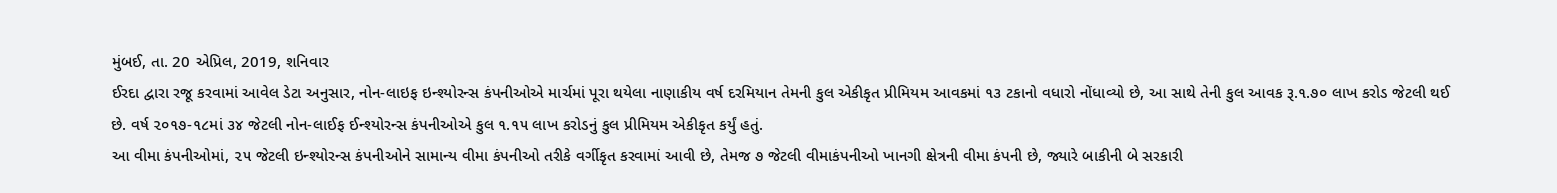મુંબઈ, તા. 20 એપ્રિલ, 2019, શનિવાર
ઈરદા દ્વારા રજૂ કરવામાં આવેલ ડેટા અનુસાર, નોન-લાઇફ ઇન્શ્યોરન્સ કંપનીઓએ માર્ચમાં પૂરા થયેલા નાણાકીય વર્ષ દરમિયાન તેમની કુલ એકીકૃત પ્રીમિયમ આવકમાં ૧૩ ટકાનો વધારો નોંધાવ્યો છે, આ સાથે તેની કુલ આવક રૂ.૧.૭૦ લાખ કરોડ જેટલી થઈ છે. વર્ષ ૨૦૧૭-૧૮માં ૩૪ જેટલી નોન-લાઈફ ઈન્શ્યોરન્સ કંપનીઓએ કુલ ૧.૧૫ લાખ કરોડનું કુલ પ્રીમિયમ એકીકૃત કર્યું હતું.
આ વીમા કંપનીઓમાં, ૨૫ જેટલી ઇન્શ્યોરન્સ કંપનીઓને સામાન્ય વીમા કંપનીઓ તરીકે વર્ગીકૃત કરવામાં આવી છે, તેમજ ૭ જેટલી વીમાકંપનીઓ ખાનગી ક્ષેત્રની વીમા કંપની છે, જ્યારે બાકીની બે સરકારી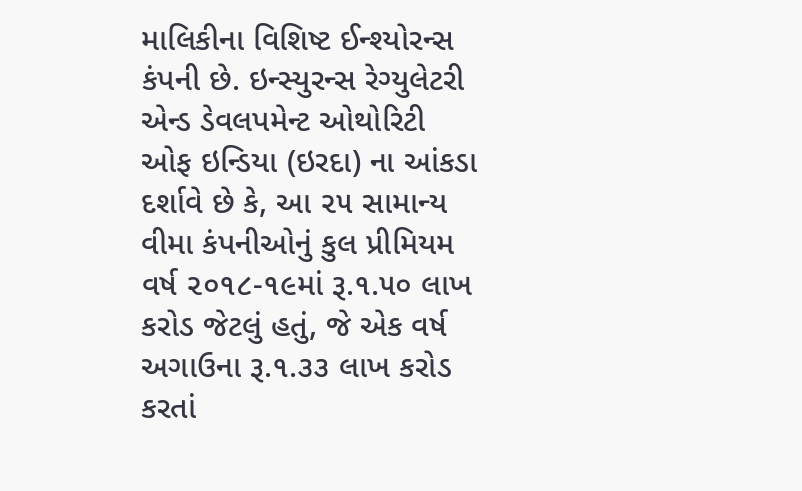માલિકીના વિશિષ્ટ ઈન્શ્યોરન્સ કંપની છે. ઇન્સ્યુરન્સ રેગ્યુલેટરી એન્ડ ડેવલપમેન્ટ ઓથોરિટી ઓફ ઇન્ડિયા (ઇરદા) ના આંકડા દર્શાવે છે કે, આ ૨૫ સામાન્ય વીમા કંપનીઓનું કુલ પ્રીમિયમ વર્ષ ૨૦૧૮-૧૯માં રૂ.૧.૫૦ લાખ કરોડ જેટલું હતું, જે એક વર્ષ અગાઉના રૂ.૧.૩૩ લાખ કરોડ કરતાં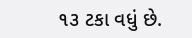૧૩ ટકા વધું છે.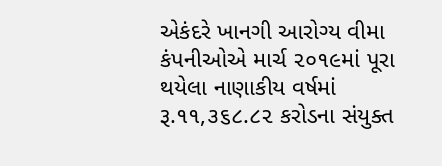એકંદરે ખાનગી આરોગ્ય વીમા કંપનીઓએ માર્ચ ૨૦૧૯માં પૂરા થયેલા નાણાકીય વર્ષમાં રૂ.૧૧,૩૬૮.૮૨ કરોડના સંયુક્ત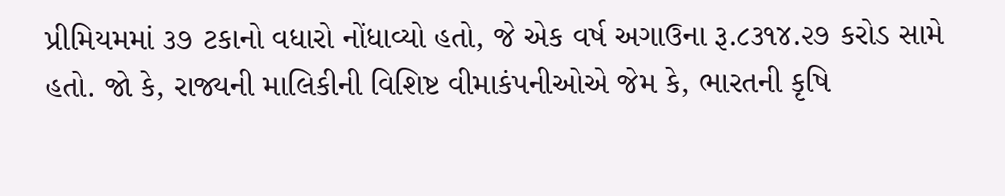પ્રીમિયમમાં ૩૭ ટકાનો વધારો નોંધાવ્યો હતો, જે એક વર્ષ અગાઉના રૂ.૮૩૧૪.૨૭ કરોડ સામે હતો. જો કે, રાજ્યની માલિકીની વિશિષ્ટ વીમાકંપનીઓએ જેમ કે, ભારતની કૃષિ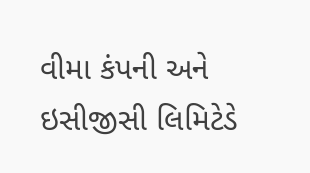વીમા કંપની અને ઇસીજીસી લિમિટેડે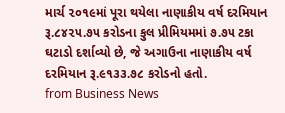માર્ચ ૨૦૧૯માં પૂરા થયેલા નાણાકીય વર્ષ દરમિયાન રૂ.૮૪૨૫.૭૫ કરોડના કુલ પ્રીમિયમમાં ૭.૭૫ ટકા ઘટાડો દર્શાવ્યો છે, જે અગાઉના નાણાકીય વર્ષ દરમિયાન રૂ.૯૧૩૩.૭૮ કરોડનો હતો.
from Business News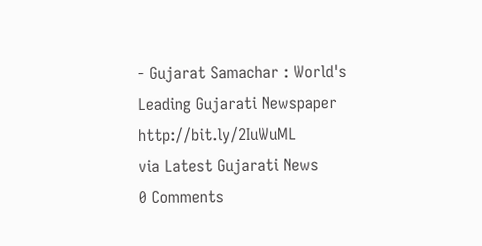- Gujarat Samachar : World's Leading Gujarati Newspaper http://bit.ly/2IuWuML
via Latest Gujarati News
0 Comments